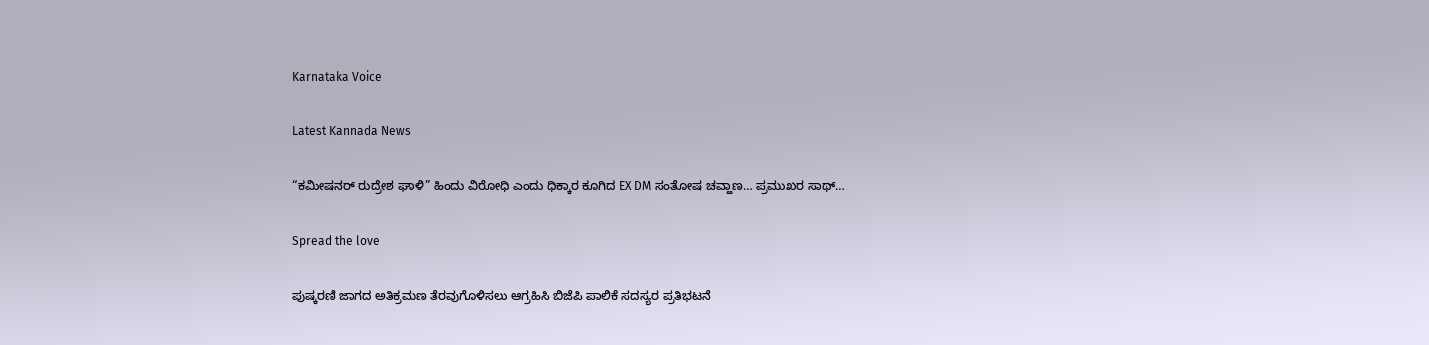Karnataka Voice

Latest Kannada News

“ಕಮೀಷನರ್ ರುದ್ರೇಶ ಘಾಳಿ” ಹಿಂದು ವಿರೋಧಿ ಎಂದು ಧಿಕ್ಕಾರ ಕೂಗಿದ EX DM ಸಂತೋಷ ಚವ್ಹಾಣ… ಪ್ರಮುಖರ ಸಾಥ್…

Spread the love

ಪುಷ್ಕರಣಿ ಜಾಗದ ಅತಿಕ್ರಮಣ ತೆರವುಗೊಳಿಸಲು ಆಗ್ರಹಿಸಿ ಬಿಜೆಪಿ ಪಾಲಿಕೆ ಸದಸ್ಯರ ಪ್ರತಿಭಟನೆ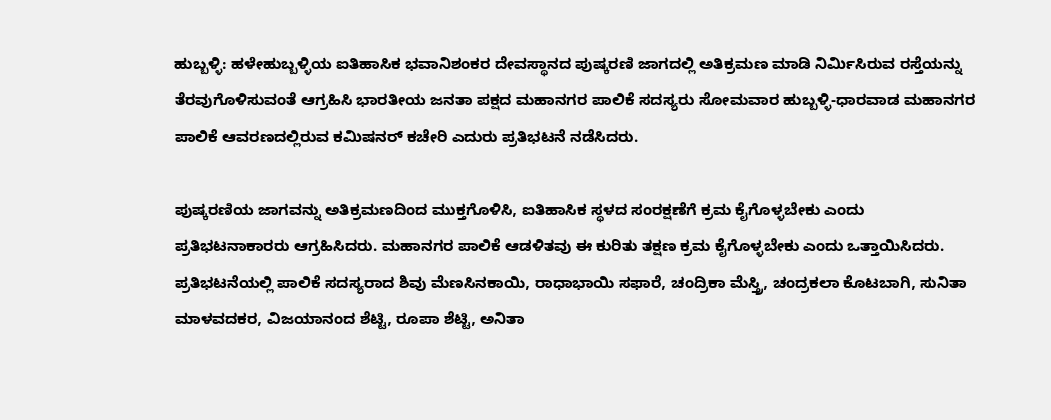ಹುಬ್ಬಳ್ಳಿ: ಹಳೇಹುಬ್ಬಳ್ಳಿಯ ಐತಿಹಾಸಿಕ ಭವಾನಿಶಂಕರ ದೇವಸ್ಥಾನದ ಪುಷ್ಕರಣಿ ಜಾಗದಲ್ಲಿ ಅತಿಕ್ರಮಣ ಮಾಡಿ ನಿರ್ಮಿಸಿರುವ ರಸ್ತೆಯನ್ನು ತೆರವುಗೊಳಿಸುವಂತೆ ಆಗ್ರಹಿಸಿ ಭಾರತೀಯ ಜನತಾ ಪಕ್ಷದ ಮಹಾನಗರ ಪಾಲಿಕೆ ಸದಸ್ಯರು ಸೋಮವಾರ ಹುಬ್ಬಳ್ಳಿ-ಧಾರವಾಡ ಮಹಾನಗರ ಪಾಲಿಕೆ ಆವರಣದಲ್ಲಿರುವ ಕಮಿಷನರ್ ಕಚೇರಿ ಎದುರು ಪ್ರತಿಭಟನೆ ನಡೆಸಿದರು.

ಪುಷ್ಕರಣಿಯ ಜಾಗವನ್ನು ಅತಿಕ್ರಮಣದಿಂದ ಮುಕ್ತಗೊಳಿಸಿ, ಐತಿಹಾಸಿಕ ಸ್ಥಳದ ಸಂರಕ್ಷಣೆಗೆ ಕ್ರಮ ಕೈಗೊಳ್ಳಬೇಕು ಎಂದು ಪ್ರತಿಭಟನಾಕಾರರು ಆಗ್ರಹಿಸಿದರು. ಮಹಾನಗರ ಪಾಲಿಕೆ ಆಡಳಿತವು ಈ ಕುರಿತು ತಕ್ಷಣ ಕ್ರಮ ಕೈಗೊಳ್ಳಬೇಕು ಎಂದು ಒತ್ತಾಯಿಸಿದರು.
ಪ್ರತಿಭಟನೆಯಲ್ಲಿ ಪಾಲಿಕೆ ಸದಸ್ಯರಾದ ಶಿವು ಮೆಣಸಿನಕಾಯಿ, ರಾಧಾಭಾಯಿ ಸಫಾರೆ, ಚಂದ್ರಿಕಾ ಮೆಸ್ತ್ರಿ, ಚಂದ್ರಕಲಾ ಕೊಟಬಾಗಿ, ಸುನಿತಾ ಮಾಳವದಕರ, ವಿಜಯಾನಂದ ಶೆಟ್ಟಿ, ರೂಪಾ ಶೆಟ್ಟಿ, ಅನಿತಾ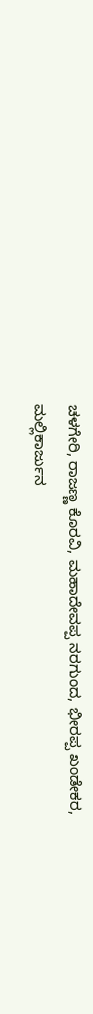ಚಳಗೇರಿ, ರಾಜಣ್ಣ ಕೊರವಿ, ಮಹಾದೇವಪ್ಪ ನರಗುಂದ, ಭೀರಪ್ಪ ಖಂಡೇಕರ, ಮಲ್ಲಿಕಾರ್ಜುನ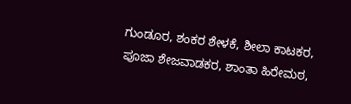ಗುಂಡೂರ, ಶಂಕರ ಶೇಳಕೆ, ಶೀಲಾ ಕಾಟಕರ, ಪೂಜಾ ಶೇಜವಾಡಕರ, ಶಾಂತಾ ಹಿರೇಮಠ,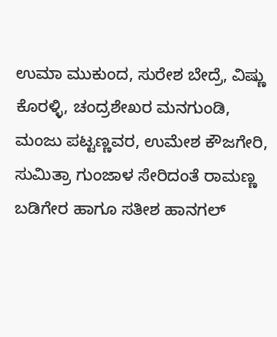ಉಮಾ ಮುಕುಂದ, ಸುರೇಶ ಬೇದ್ರೆ, ವಿಷ್ಣು ಕೊರಳ್ಳಿ, ಚಂದ್ರಶೇಖರ ಮನಗುಂಡಿ, ಮಂಜು ಪಟ್ಟಣ್ಣವರ, ಉಮೇಶ ಕೌಜಗೇರಿ, ಸುಮಿತ್ರಾ ಗುಂಜಾಳ ಸೇರಿದಂತೆ ರಾಮಣ್ಣ ಬಡಿಗೇರ ಹಾಗೂ ಸತೀಶ ಹಾನಗಲ್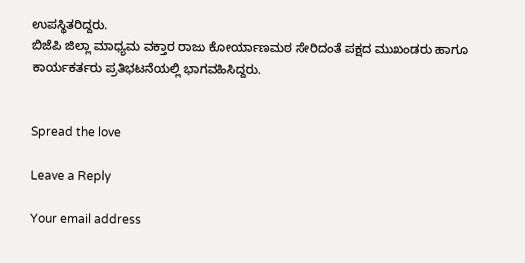ಉಪಸ್ಥಿತರಿದ್ದರು.
ಬಿಜೆಪಿ ಜಿಲ್ಲಾ ಮಾಧ್ಯಮ ವಕ್ತಾರ ರಾಜು ಕೋರ್ಯಾಣಮಠ ಸೇರಿದಂತೆ ಪಕ್ಷದ ಮುಖಂಡರು ಹಾಗೂ ಕಾರ್ಯಕರ್ತರು ಪ್ರತಿಭಟನೆಯಲ್ಲಿ ಭಾಗವಹಿಸಿದ್ದರು.


Spread the love

Leave a Reply

Your email address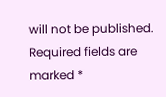will not be published. Required fields are marked *